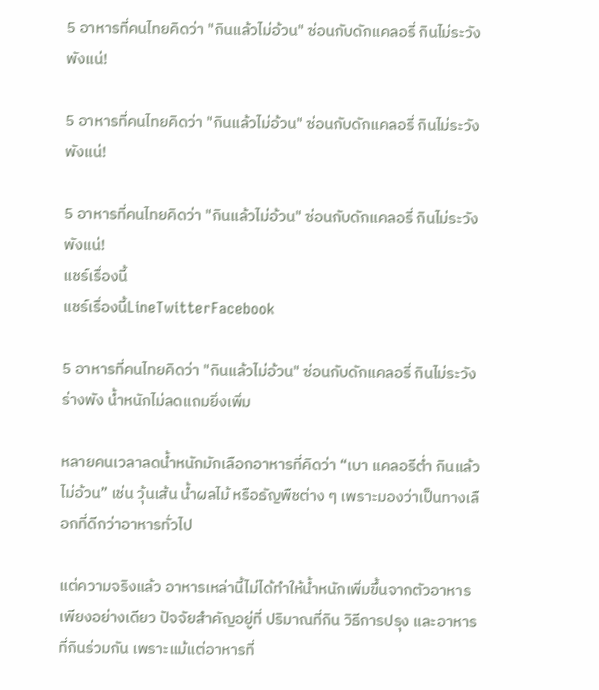5 อาหารที่คนไทยคิดว่า "กินแล้วไม่อ้วน" ซ่อนกับดักแคลอรี่ กินไม่ระวังพังแน่!

5 อาหารที่คนไทยคิดว่า "กินแล้วไม่อ้วน" ซ่อนกับดักแคลอรี่ กินไม่ระวังพังแน่!

5 อาหารที่คนไทยคิดว่า "กินแล้วไม่อ้วน" ซ่อนกับดักแคลอรี่ กินไม่ระวังพังแน่!
แชร์เรื่องนี้
แชร์เรื่องนี้LineTwitterFacebook

5 อาหารที่คนไทยคิดว่า "กินแล้วไม่อ้วน" ซ่อนกับดักแคลอรี่ กินไม่ระวังร่างพัง น้ำหนักไม่ลดแถมยิ่งเพิ่ม

หลายคนเวลาลดน้ำหนักมักเลือกอาหารที่คิดว่า “เบา แคลอรีต่ำ กินแล้วไม่อ้วน” เช่น วุ้นเส้น น้ำผลไม้ หรือธัญพืชต่าง ๆ เพราะมองว่าเป็นทางเลือกที่ดีกว่าอาหารทั่วไป

แต่ความจริงแล้ว อาหารเหล่านี้ไม่ได้ทำให้น้ำหนักเพิ่มขึ้นจากตัวอาหารเพียงอย่างเดียว ปัจจัยสำคัญอยู่ที่ ปริมาณที่กิน วิธีการปรุง และอาหารที่กินร่วมกัน เพราะแม้แต่อาหารที่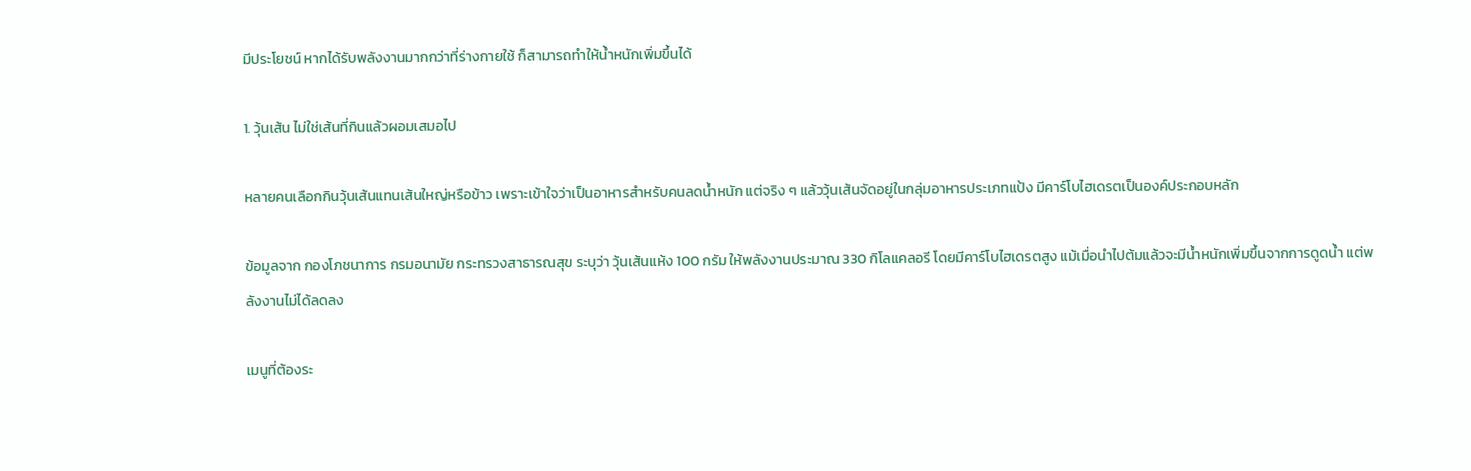มีประโยชน์ หากได้รับพลังงานมากกว่าที่ร่างกายใช้ ก็สามารถทำให้น้ำหนักเพิ่มขึ้นได้

1. วุ้นเส้น ไม่ใช่เส้นที่กินแล้วผอมเสมอไป

หลายคนเลือกกินวุ้นเส้นแทนเส้นใหญ่หรือข้าว เพราะเข้าใจว่าเป็นอาหารสำหรับคนลดน้ำหนัก แต่จริง ๆ แล้ววุ้นเส้นจัดอยู่ในกลุ่มอาหารประเภทแป้ง มีคาร์โบไฮเดรตเป็นองค์ประกอบหลัก

ข้อมูลจาก กองโภชนาการ กรมอนามัย กระทรวงสาธารณสุข ระบุว่า วุ้นเส้นแห้ง 100 กรัม ให้พลังงานประมาณ 330 กิโลแคลอรี โดยมีคาร์โบไฮเดรตสูง แม้เมื่อนำไปต้มแล้วจะมีน้ำหนักเพิ่มขึ้นจากการดูดน้ำ แต่พลังงานไม่ได้ลดลง

เมนูที่ต้องระ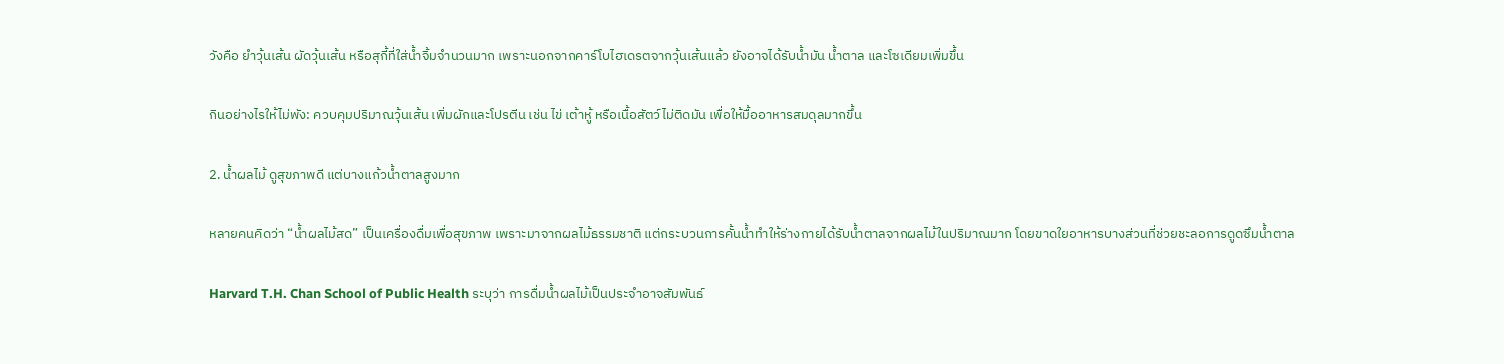วังคือ ยำวุ้นเส้น ผัดวุ้นเส้น หรือสุกี้ที่ใส่น้ำจิ้มจำนวนมาก เพราะนอกจากคาร์โบไฮเดรตจากวุ้นเส้นแล้ว ยังอาจได้รับน้ำมัน น้ำตาล และโซเดียมเพิ่มขึ้น

กินอย่างไรให้ไม่พัง: ควบคุมปริมาณวุ้นเส้น เพิ่มผักและโปรตีน เช่น ไข่ เต้าหู้ หรือเนื้อสัตว์ไม่ติดมัน เพื่อให้มื้ออาหารสมดุลมากขึ้น

2. น้ำผลไม้ ดูสุขภาพดี แต่บางแก้วน้ำตาลสูงมาก

หลายคนคิดว่า “น้ำผลไม้สด” เป็นเครื่องดื่มเพื่อสุขภาพ เพราะมาจากผลไม้ธรรมชาติ แต่กระบวนการคั้นน้ำทำให้ร่างกายได้รับน้ำตาลจากผลไม้ในปริมาณมาก โดยขาดใยอาหารบางส่วนที่ช่วยชะลอการดูดซึมน้ำตาล

Harvard T.H. Chan School of Public Health ระบุว่า การดื่มน้ำผลไม้เป็นประจำอาจสัมพันธ์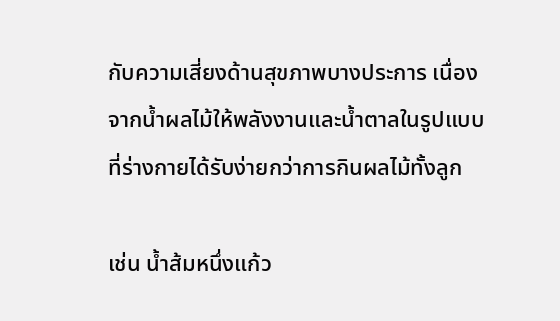กับความเสี่ยงด้านสุขภาพบางประการ เนื่องจากน้ำผลไม้ให้พลังงานและน้ำตาลในรูปแบบที่ร่างกายได้รับง่ายกว่าการกินผลไม้ทั้งลูก

เช่น น้ำส้มหนึ่งแก้ว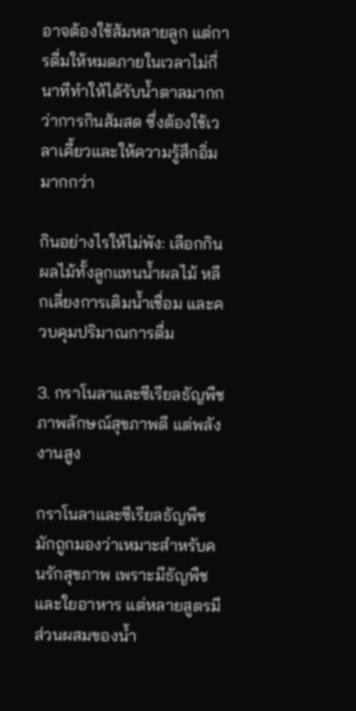อาจต้องใช้ส้มหลายลูก แต่การดื่มให้หมดภายในเวลาไม่กี่นาทีทำให้ได้รับน้ำตาลมากกว่าการกินส้มสด ซึ่งต้องใช้เวลาเคี้ยวและให้ความรู้สึกอิ่มมากกว่า

กินอย่างไรให้ไม่พัง: เลือกกินผลไม้ทั้งลูกแทนน้ำผลไม้ หลีกเลี่ยงการเติมน้ำเชื่อม และควบคุมปริมาณการดื่ม

3. กราโนลาและซีเรียลธัญพืช ภาพลักษณ์สุขภาพดี แต่พลังงานสูง

กราโนลาและซีเรียลธัญพืชมักถูกมองว่าเหมาะสำหรับคนรักสุขภาพ เพราะมีธัญพืชและใยอาหาร แต่หลายสูตรมีส่วนผสมของน้ำ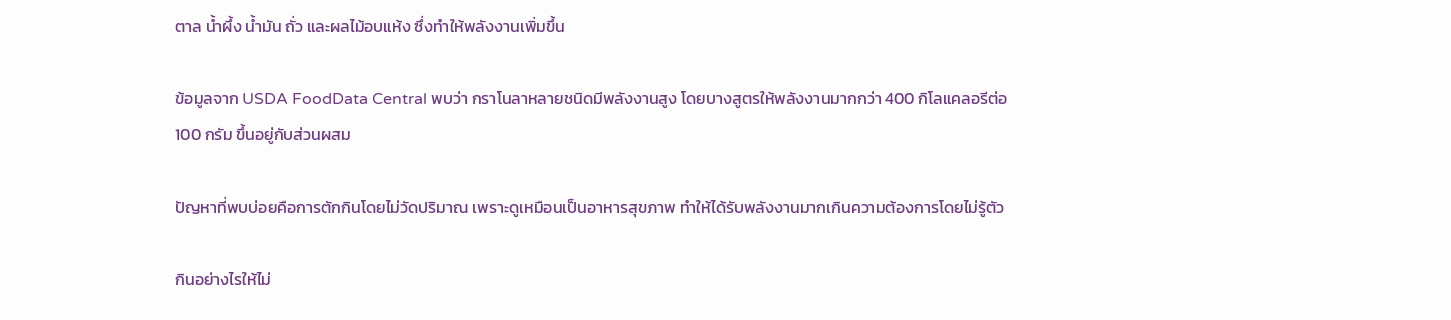ตาล น้ำผึ้ง น้ำมัน ถั่ว และผลไม้อบแห้ง ซึ่งทำให้พลังงานเพิ่มขึ้น

ข้อมูลจาก USDA FoodData Central พบว่า กราโนลาหลายชนิดมีพลังงานสูง โดยบางสูตรให้พลังงานมากกว่า 400 กิโลแคลอรีต่อ 100 กรัม ขึ้นอยู่กับส่วนผสม

ปัญหาที่พบบ่อยคือการตักกินโดยไม่วัดปริมาณ เพราะดูเหมือนเป็นอาหารสุขภาพ ทำให้ได้รับพลังงานมากเกินความต้องการโดยไม่รู้ตัว

กินอย่างไรให้ไม่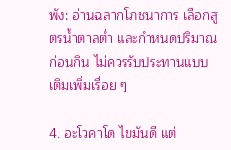พัง: อ่านฉลากโภชนาการ เลือกสูตรน้ำตาลต่ำ และกำหนดปริมาณก่อนกิน ไม่ควรรับประทานแบบเติมเพิ่มเรื่อย ๆ

4. อะโวคาโด ไขมันดี แต่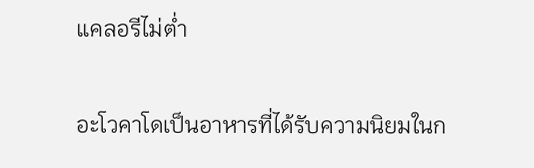แคลอรีไม่ต่ำ

อะโวคาโดเป็นอาหารที่ได้รับความนิยมในก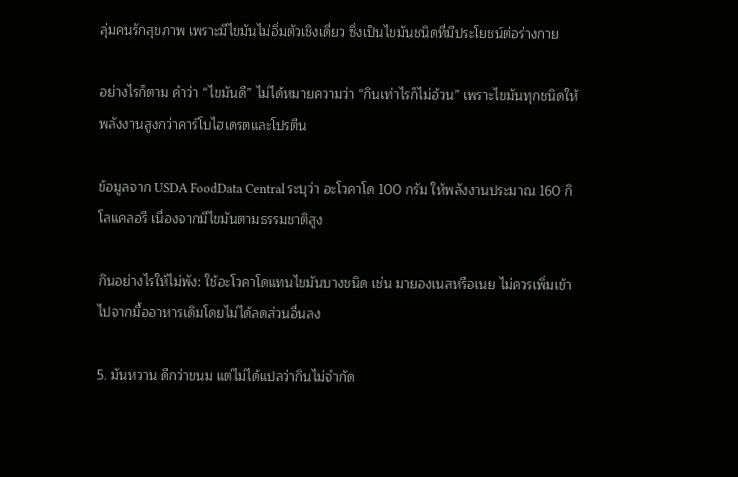ลุ่มคนรักสุขภาพ เพราะมีไขมันไม่อิ่มตัวเชิงเดี่ยว ซึ่งเป็นไขมันชนิดที่มีประโยชน์ต่อร่างกาย

อย่างไรก็ตาม คำว่า “ไขมันดี” ไม่ได้หมายความว่า “กินเท่าไรก็ไม่อ้วน” เพราะไขมันทุกชนิดให้พลังงานสูงกว่าคาร์โบไฮเดรตและโปรตีน

ข้อมูลจาก USDA FoodData Central ระบุว่า อะโวคาโด 100 กรัม ให้พลังงานประมาณ 160 กิโลแคลอรี เนื่องจากมีไขมันตามธรรมชาติสูง

กินอย่างไรให้ไม่พัง: ใช้อะโวคาโดแทนไขมันบางชนิด เช่น มายองเนสหรือเนย ไม่ควรเพิ่มเข้าไปจากมื้ออาหารเดิมโดยไม่ได้ลดส่วนอื่นลง

5. มันหวาน ดีกว่าขนม แต่ไม่ได้แปลว่ากินไม่จำกัด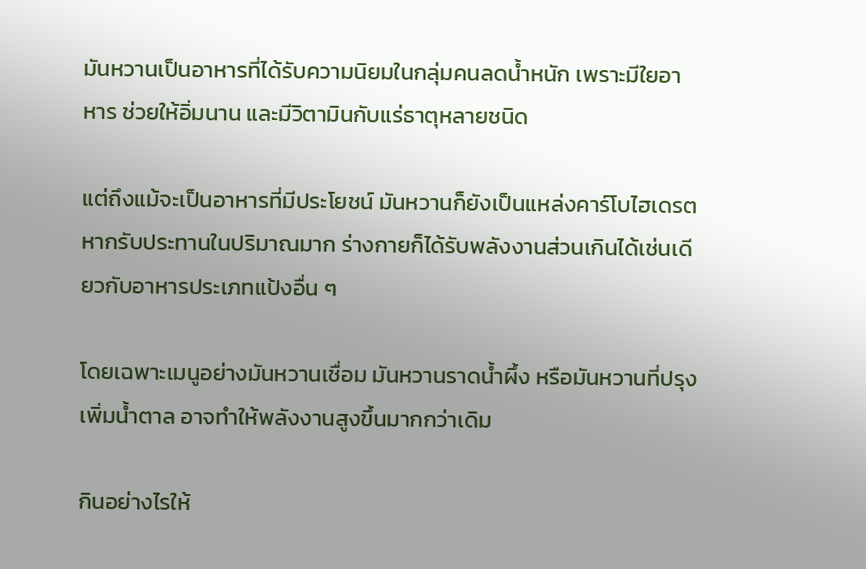มันหวานเป็นอาหารที่ได้รับความนิยมในกลุ่มคนลดน้ำหนัก เพราะมีใยอาหาร ช่วยให้อิ่มนาน และมีวิตามินกับแร่ธาตุหลายชนิด

แต่ถึงแม้จะเป็นอาหารที่มีประโยชน์ มันหวานก็ยังเป็นแหล่งคาร์โบไฮเดรต หากรับประทานในปริมาณมาก ร่างกายก็ได้รับพลังงานส่วนเกินได้เช่นเดียวกับอาหารประเภทแป้งอื่น ๆ

โดยเฉพาะเมนูอย่างมันหวานเชื่อม มันหวานราดน้ำผึ้ง หรือมันหวานที่ปรุงเพิ่มน้ำตาล อาจทำให้พลังงานสูงขึ้นมากกว่าเดิม

กินอย่างไรให้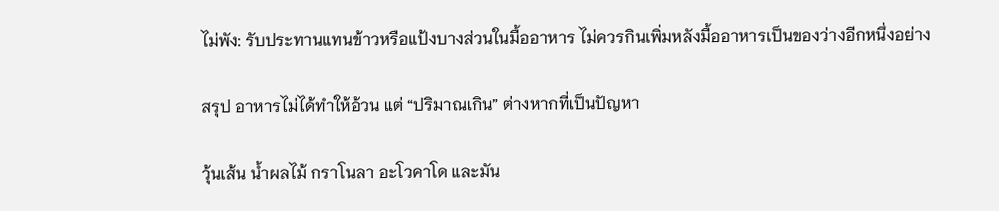ไม่พัง: รับประทานแทนข้าวหรือแป้งบางส่วนในมื้ออาหาร ไม่ควรกินเพิ่มหลังมื้ออาหารเป็นของว่างอีกหนึ่งอย่าง

สรุป อาหารไม่ได้ทำให้อ้วน แต่ “ปริมาณเกิน” ต่างหากที่เป็นปัญหา

วุ้นเส้น น้ำผลไม้ กราโนลา อะโวคาโด และมัน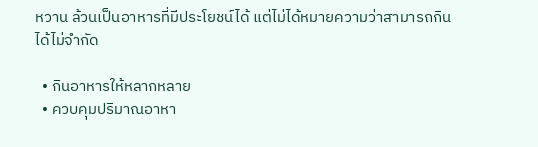หวาน ล้วนเป็นอาหารที่มีประโยชน์ได้ แต่ไม่ได้หมายความว่าสามารถกินได้ไม่จำกัด

  • กินอาหารให้หลากหลาย
  • ควบคุมปริมาณอาหา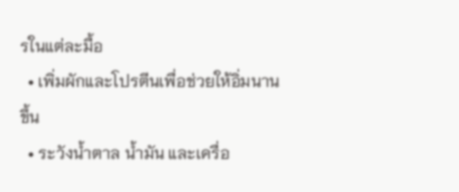รในแต่ละมื้อ
  • เพิ่มผักและโปรตีนเพื่อช่วยให้อิ่มนานขึ้น
  • ระวังน้ำตาล น้ำมัน และเครื่อ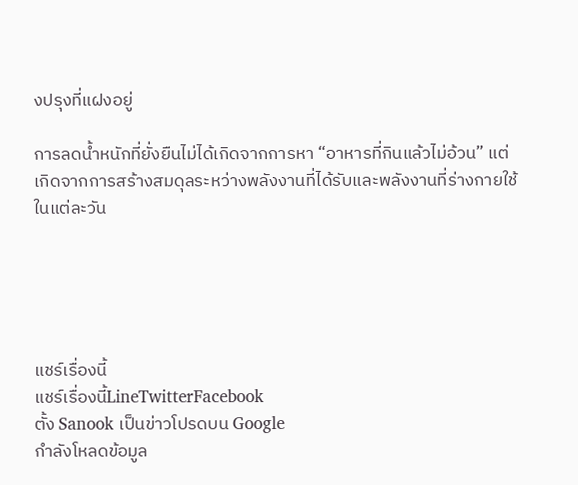งปรุงที่แฝงอยู่

การลดน้ำหนักที่ยั่งยืนไม่ได้เกิดจากการหา “อาหารที่กินแล้วไม่อ้วน” แต่เกิดจากการสร้างสมดุลระหว่างพลังงานที่ได้รับและพลังงานที่ร่างกายใช้ในแต่ละวัน





แชร์เรื่องนี้
แชร์เรื่องนี้LineTwitterFacebook
ตั้ง Sanook เป็นข่าวโปรดบน Google
กำลังโหลดข้อมูล